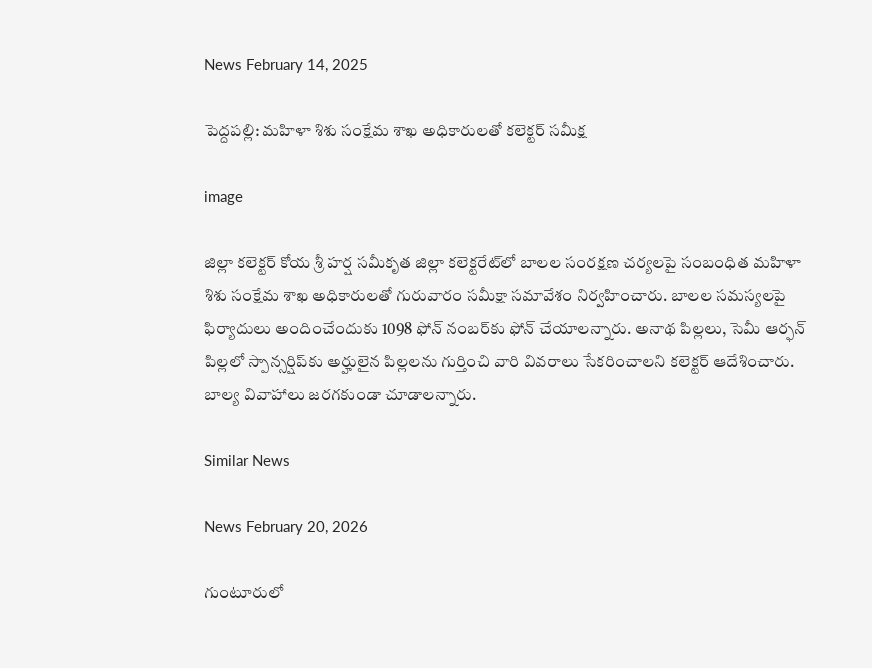News February 14, 2025

పెద్దపల్లి: మహిళా శిశు సంక్షేమ శాఖ అధికారులతో కలెక్టర్ సమీక్ష

image

జిల్లా కలెక్టర్ కోయ శ్రీ హర్ష సమీకృత జిల్లా కలెక్టరేట్‌లో బాలల సంరక్షణ చర్యలపై సంబంధిత మహిళా శిశు సంక్షేమ శాఖ అధికారులతో గురువారం సమీక్షా సమావేశం నిర్వహించారు. బాలల సమస్యలపై ఫిర్యాదులు అందించేందుకు 1098 ఫోన్ నంబర్‌కు ఫోన్ చేయాలన్నారు. అనాథ పిల్లలు, సెమీ ఆర్ఫన్ పిల్లలో స్పాన్సర్షిప్‌కు అర్హులైన పిల్లలను గుర్తించి వారి వివరాలు సేకరించాలని కలెక్టర్ ఆదేశించారు. బాల్య వివాహాలు జరగకుండా చూడాలన్నారు.

Similar News

News February 20, 2026

గుంటూరులో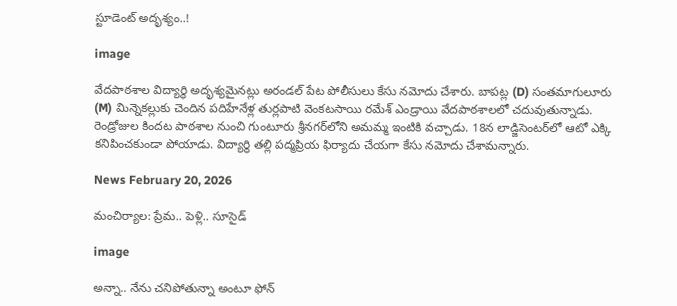స్టూడెంట్ అదృశ్యం..!

image

వేదపాఠశాల విద్యార్థి అదృశ్యమైనట్లు అరండల్ పేట పోలీసులు కేసు నమోదు చేశారు. బాపట్ల (D) సంతమాగులూరు (M) మిన్నెకల్లుకు చెందిన పదిహేనేళ్ల తుర్లపాటి వెంకటసాయి రమేశ్ ఎండ్రాయి వేదపాఠశాలలో చదువుతున్నాడు. రెండ్రోజుల కిందట పాఠశాల నుంచి గుంటూరు శ్రీనగర్‌లోని అమమ్మ ఇంటికి వచ్చాడు. 18న లాడ్జిసెంటర్‌లో ఆటో ఎక్కి కనిపించకుండా పోయాడు. విద్యార్థి తల్లి పద్మప్రియ ఫిర్యాదు చేయగా కేసు నమోదు చేశామన్నారు.

News February 20, 2026

మంచిర్యాల: ప్రేమ.. పెళ్లి.. సూసైడ్

image

అన్నా.. నేను చనిపోతున్నా అంటూ ఫోన్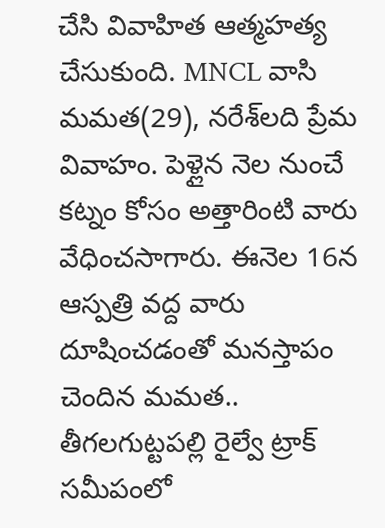చేసి వివాహిత ఆత్మహత్య చేసుకుంది. MNCL వాసి మమత(29), నరేశ్‌లది ప్రేమ వివాహం. పెళ్లైన నెల నుంచే కట్నం కోసం అత్తారింటి వారు వేధించసాగారు. ఈనెల 16న ఆస్పత్రి వద్ద వారు దూషించడంతో మనస్తాపం చెందిన మమత.. తీగలగుట్టపల్లి రైల్వే ట్రాక్ సమీపంలో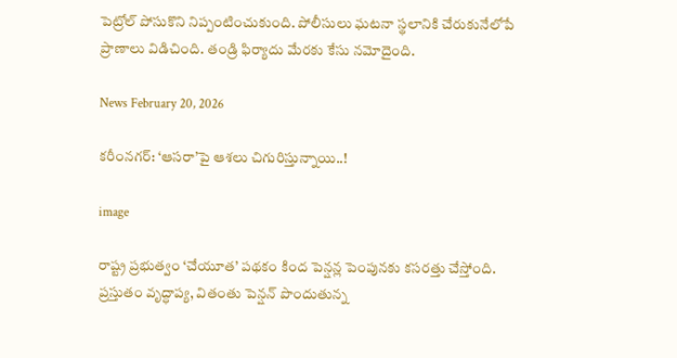పెట్రోల్ పోసుకొని నిప్పంటించుకుంది. పోలీసులు ఘటనా స్థలానికి చేరుకునేలోపే ప్రాణాలు విడిచింది. తండ్రి ఫిర్యాదు మేరకు కేసు నమోదైంది.

News February 20, 2026

కరీంనగర్: ‘ఆసరా’పై ఆశలు చిగురిస్తున్నాయి..!

image

రాష్ట్ర ప్రభుత్వం ‘చేయూత’ పథకం కింద పెన్షన్ల పెంపునకు కసరత్తు చేస్తోంది. ప్రస్తుతం వృద్ధాప్య, వితంతు పెన్షన్ పొందుతున్న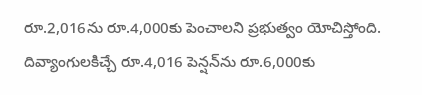రూ.2,016ను రూ.4,000కు పెంచాలని ప్రభుత్వం యోచిస్తోంది. దివ్యాంగులకిచ్చే రూ.4,016 పెన్షన్‌ను రూ.6,000కు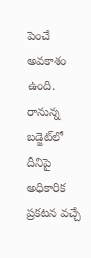పెంచే అవకాశం ఉంది. రానున్న బడ్జెట్‌లో దీనిపై అధికారిక ప్రకటన వచ్చే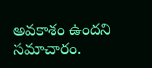అవకాశం ఉందని సమాచారం.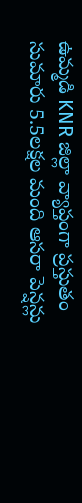ఉమ్మడి KNR జిల్లా వ్యాప్తంగా ప్రస్తుతం సుమారు 5.5లక్షల మంది ఆసరా పెన్షన్లు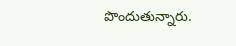పొందుతున్నారు.